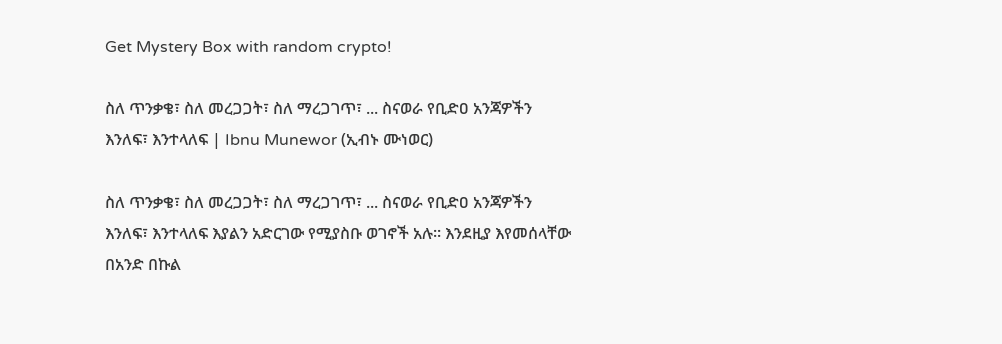Get Mystery Box with random crypto!

ስለ ጥንቃቄ፣ ስለ መረጋጋት፣ ስለ ማረጋገጥ፣ ... ስናወራ የቢድዐ አንጃዎችን እንለፍ፣ እንተላለፍ | Ibnu Munewor (ኢብኑ ሙነወር)

ስለ ጥንቃቄ፣ ስለ መረጋጋት፣ ስለ ማረጋገጥ፣ ... ስናወራ የቢድዐ አንጃዎችን እንለፍ፣ እንተላለፍ እያልን አድርገው የሚያስቡ ወገኖች አሉ። እንደዚያ እየመሰላቸው በአንድ በኩል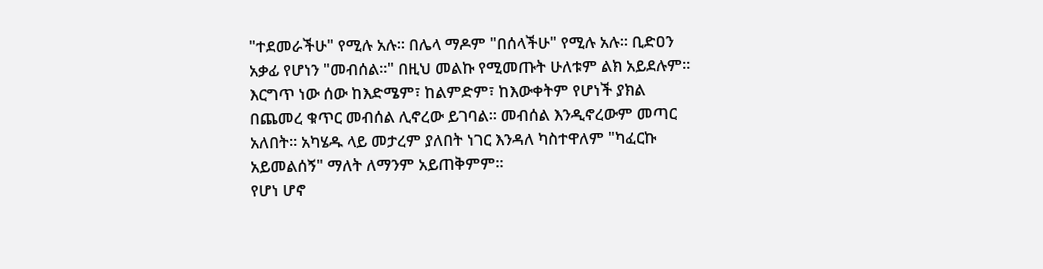"ተደመራችሁ" የሚሉ አሉ። በሌላ ማዶም "በሰላችሁ" የሚሉ አሉ። ቢድዐን አቃፊ የሆነን "መብሰል።" በዚህ መልኩ የሚመጡት ሁለቱም ልክ አይደሉም።
እርግጥ ነው ሰው ከእድሜም፣ ከልምድም፣ ከእውቀትም የሆነች ያክል በጨመረ ቁጥር መብሰል ሊኖረው ይገባል። መብሰል እንዲኖረውም መጣር አለበት። አካሄዱ ላይ መታረም ያለበት ነገር እንዳለ ካስተዋለም "ካፈርኩ አይመልሰኝ" ማለት ለማንም አይጠቅምም።
የሆነ ሆኖ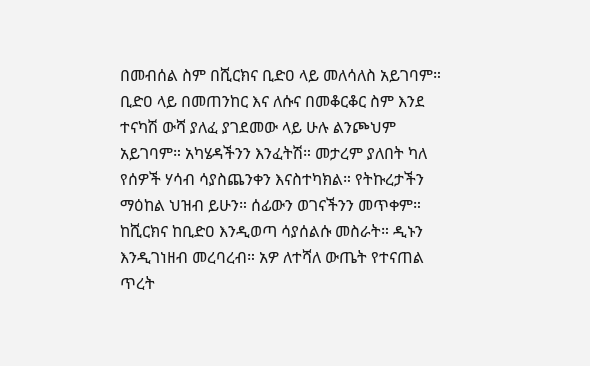በመብሰል ስም በሺርክና ቢድዐ ላይ መለሳለስ አይገባም። ቢድዐ ላይ በመጠንከር እና ለሱና በመቆርቆር ስም እንደ ተናካሽ ውሻ ያለፈ ያገደመው ላይ ሁሉ ልንጮህም አይገባም። አካሄዳችንን እንፈትሽ። መታረም ያለበት ካለ የሰዎች ሃሳብ ሳያስጨንቀን እናስተካክል። የትኩረታችን ማዕከል ህዝብ ይሁን። ሰፊውን ወገናችንን መጥቀም። ከሺርክና ከቢድዐ እንዲወጣ ሳያሰልሱ መስራት። ዲኑን እንዲገነዘብ መረባረብ። አዎ ለተሻለ ውጤት የተናጠል ጥረት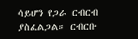ሳይሆን የጋራ ርብርብ ያስፈልጋል። ርብርቡ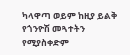ካላዋጣ ወይም ከዚያ ይልቅ የጎንዮሽ መጓተትን የሚያስቀድም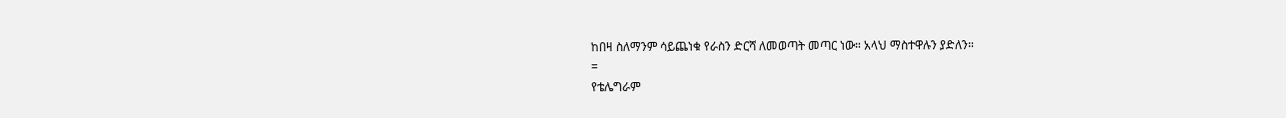ከበዛ ስለማንም ሳይጨነቁ የራስን ድርሻ ለመወጣት መጣር ነው። አላህ ማስተዋሉን ያድለን።
=
የቴሌግራም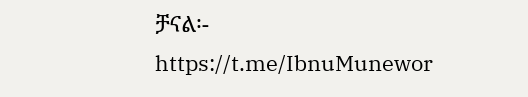ቻናል፡-
https://t.me/IbnuMunewor